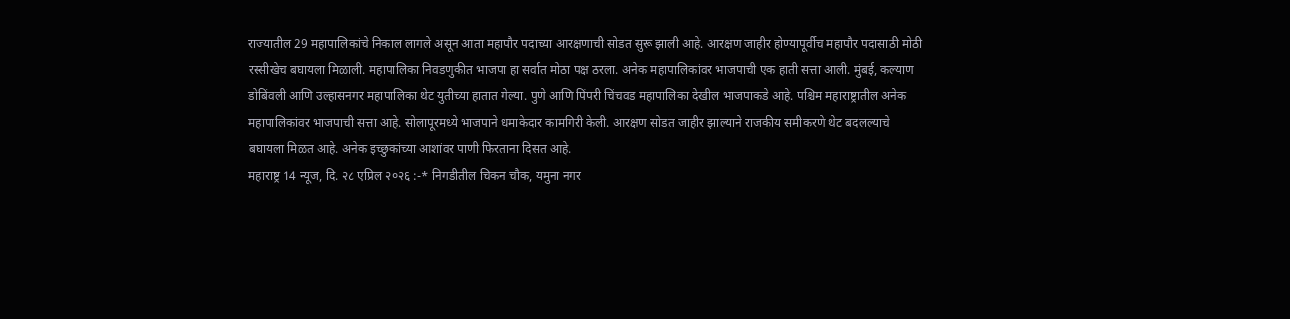राज्यातील 29 महापालिकांचे निकाल लागले असून आता महापौर पदाच्या आरक्षणाची सोडत सुरू झाली आहे. आरक्षण जाहीर होण्यापूर्वीच महापौर पदासाठी मोठी रस्सीखेच बघायला मिळाली. महापालिका निवडणुकीत भाजपा हा सर्वात मोठा पक्ष ठरला. अनेक महापालिकांवर भाजपाची एक हाती सत्ता आली. मुंबई, कल्याण डोबिंवली आणि उल्हासनगर महापालिका थेट युतीच्या हातात गेल्या. पुणे आणि पिंपरी चिंचवड महापालिका देखील भाजपाकडे आहे. पश्चिम महाराष्ट्रातील अनेक महापालिकांवर भाजपाची सत्ता आहे. सोलापूरमध्ये भाजपाने धमाकेदार कामगिरी केली. आरक्षण सोडत जाहीर झाल्याने राजकीय समीकरणे थेट बदलल्याचे बघायला मिळत आहे. अनेक इच्छुकांच्या आशांवर पाणी फिरताना दिसत आहे.
महाराष्ट्र 14 न्यूज, दि. २८ एप्रिल २०२६ :-* निगडीतील चिकन चौक, यमुना नगर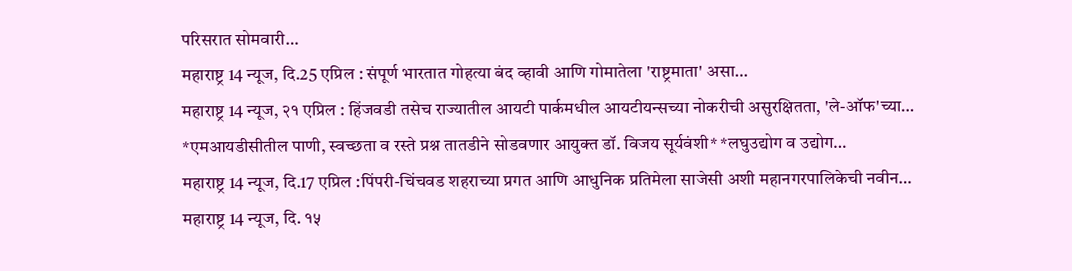परिसरात सोमवारी…
महाराष्ट्र 14 न्यूज, दि.25 एप्रिल : संपूर्ण भारतात गोहत्या बंद व्हावी आणि गोमातेला 'राष्ट्रमाता' असा…
महाराष्ट्र 14 न्यूज, २१ एप्रिल : हिंजवडी तसेच राज्यातील आयटी पार्कमधील आयटीयन्सच्या नोकरीची असुरक्षितता, 'ले-ऑफ'च्या…
*एमआयडीसीतील पाणी, स्वच्छता व रस्ते प्रश्न तातडीने सोडवणार आयुक्त डॉ. विजय सूर्यवंशी* *लघुउद्योग व उद्योग…
महाराष्ट्र 14 न्यूज, दि.17 एप्रिल :पिंपरी-चिंचवड शहराच्या प्रगत आणि आधुनिक प्रतिमेला साजेसी अशी महानगरपालिकेची नवीन…
महाराष्ट्र 14 न्यूज, दि. १५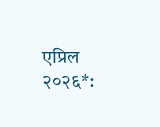एप्रिल २०२६*: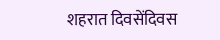शहरात दिवसेंदिवस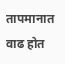तापमानात वाढ होत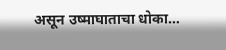असून उष्माघाताचा धोका…